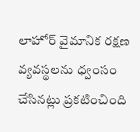లాహోర్ వైమానిక రక్షణ వ్యవస్థలను ధ్వంసం చేసినట్లు ప్రకటించింది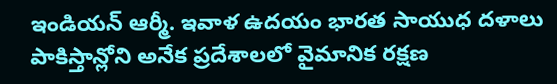ఇండియన్ ఆర్మీ. ఇవాళ ఉదయం భారత సాయుధ దళాలు పాకిస్తాన్లోని అనేక ప్రదేశాలలో వైమానిక రక్షణ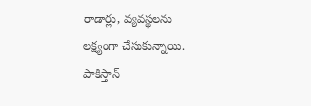రాడార్లు, వ్యవస్థలను లక్ష్యంగా చేసుకున్నాయి. పాకిస్తాన్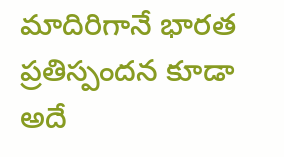మాదిరిగానే భారత ప్రతిస్పందన కూడా అదే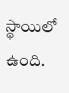స్థాయిలో ఉంది.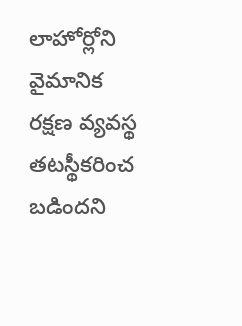లాహోర్లోని వైమానిక రక్షణ వ్యవస్థ తటస్థీకరించ బడిందని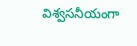విశ్వసనీయంగా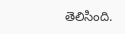తెలిసింది.